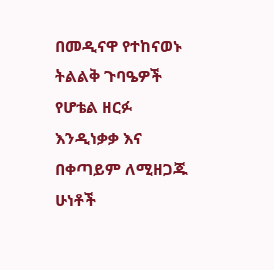በመዲናዋ የተከናወኑ ትልልቅ ጉባዔዎች የሆቴል ዘርፉ እንዲነቃቃ እና በቀጣይም ለሚዘጋጁ ሁነቶች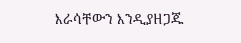እራሳቸውን እንዲያዘጋጁ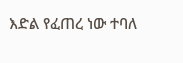እድል የፈጠረ ነው ተባለ